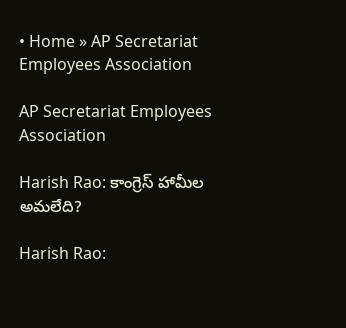• Home » AP Secretariat Employees Association

AP Secretariat Employees Association

Harish Rao: కాంగ్రెస్‌ హామీల అమలేది?

Harish Rao: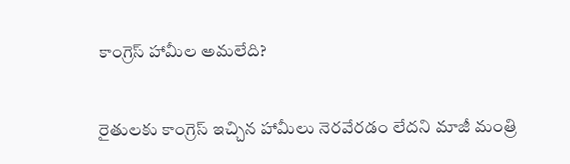కాంగ్రెస్‌ హామీల అమలేది?

రైతులకు కాంగ్రెస్‌ ఇచ్చిన హామీలు నెరవేరడం లేదని మాజీ మంత్రి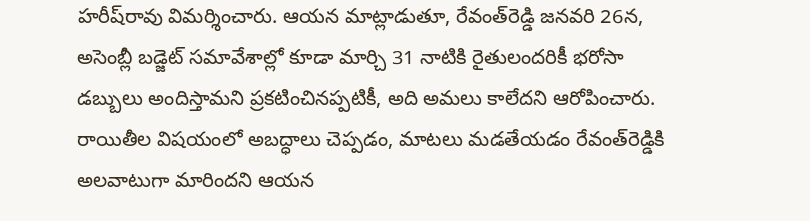హరీష్‌రావు విమర్శించారు. ఆయన మాట్లాడుతూ, రేవంత్‌రెడ్డి జనవరి 26న, అసెంబ్లీ బడ్జెట్ సమావేశాల్లో కూడా మార్చి 31 నాటికి రైతులందరికీ భరోసా డబ్బులు అందిస్తామని ప్రకటించినప్పటికీ, అది అమలు కాలేదని ఆరోపించారు. రాయితీల విషయంలో అబద్ధాలు చెప్పడం, మాటలు మడతేయడం రేవంత్‌రెడ్డికి అలవాటుగా మారిందని ఆయన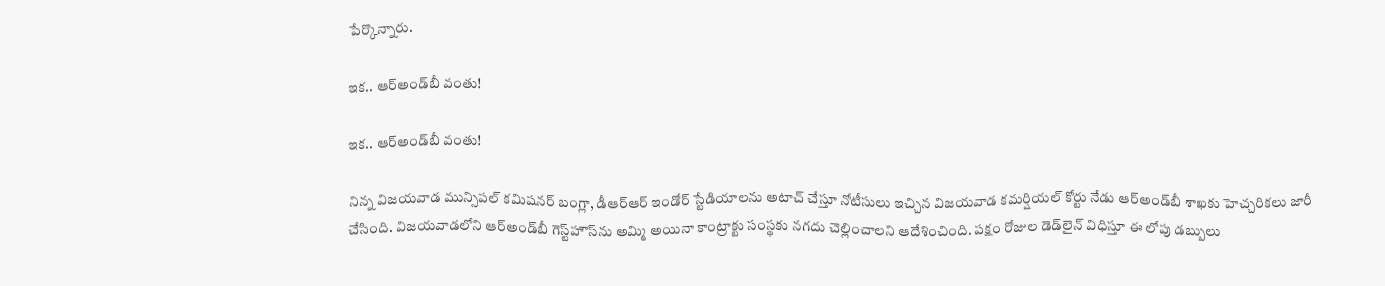పేర్కొన్నారు.

ఇక.. ఆర్‌అండ్‌బీ వంతు!

ఇక.. ఆర్‌అండ్‌బీ వంతు!

నిన్న విజయవాడ మున్సిపల్‌ కమిషనర్‌ బంగ్లా, డీఆర్‌ఆర్‌ ఇండోర్‌ స్టేడియాలను అటాచ్‌ చేస్తూ నోటీసులు ఇచ్చిన విజయవాడ కమర్షియల్‌ కోర్టు నేడు ఆర్‌అండ్‌బీ శాఖకు హెచ్చరికలు జారీ చేసింది. విజయవాడలోని ఆర్‌అండ్‌బీ గెస్ట్‌హౌస్‌ను అమ్మి అయినా కాంట్రాక్టు సంస్థకు నగదు చెల్లించాలని ఆదేశించింది. పక్షం రోజుల డెడ్‌లైన్‌ విధిస్తూ ఈ లోపు డబ్బులు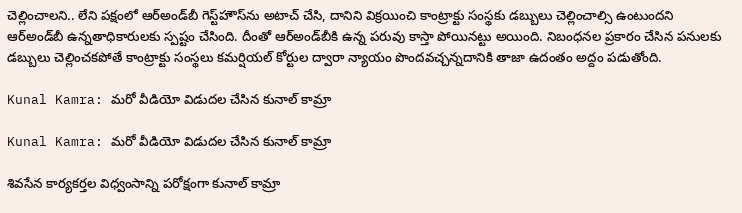చెల్లించాలని.. లేని పక్షంలో ఆర్‌అండ్‌బీ గెస్ట్‌హౌస్‌ను అటాచ్‌ చేసి, దానిని విక్రయించి కాంట్రాక్టు సంస్థకు డబ్బులు చెల్లించాల్సి ఉంటుందని ఆర్‌అండ్‌బీ ఉన్నతాధికారులకు స్పష్టం చేసింది. దీంతో ఆర్‌అండ్‌బీకి ఉన్న పరువు కాస్తా పోయినట్టు అయింది. నిబంధనల ప్రకారం చేసిన పనులకు డబ్బులు చెల్లించకపోతే కాంట్రాక్టు సంస్థలు కమర్షియల్‌ కోర్టుల ద్వారా న్యాయం పొందవచ్చన్నదానికి తాజా ఉదంతం అద్దం పడుతోంది.

Kunal Kamra: మరో వీడియో విడుదల చేసిన కునాల్ కామ్రా

Kunal Kamra: మరో వీడియో విడుదల చేసిన కునాల్ కామ్రా

శివసేన కార్యకర్తల విధ్వంసాన్ని పరోక్షంగా కునాల్ కామ్రా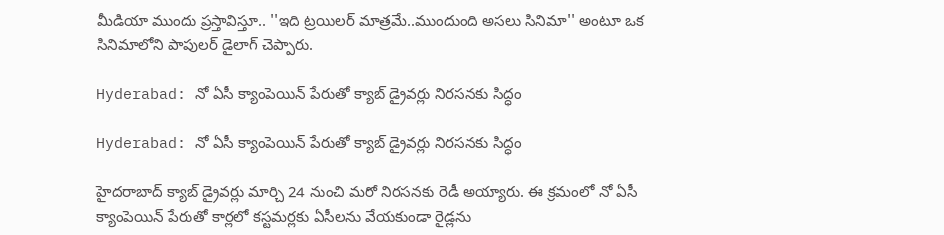మీడియా ముందు ప్రస్తావిస్తూ.. ''ఇది ట్రయిలర్ మాత్రమే..ముందుంది అసలు సినిమా'' అంటూ ఒక సినిమాలోని పాపులర్ డైలాగ్‌ చెప్పారు.

Hyderabad: నో ఏసీ క్యాంపెయిన్ పేరుతో క్యాబ్ డ్రైవర్లు నిరసనకు సిద్ధం

Hyderabad: నో ఏసీ క్యాంపెయిన్ పేరుతో క్యాబ్ డ్రైవర్లు నిరసనకు సిద్ధం

హైదరాబాద్ క్యాబ్ డ్రైవర్లు మార్చి 24 నుంచి మరో నిరసనకు రెడీ అయ్యారు. ఈ క్రమంలో నో ఏసీ క్యాంపెయిన్ పేరుతో కార్లలో కస్టమర్లకు ఏసీలను వేయకుండా రైడ్లను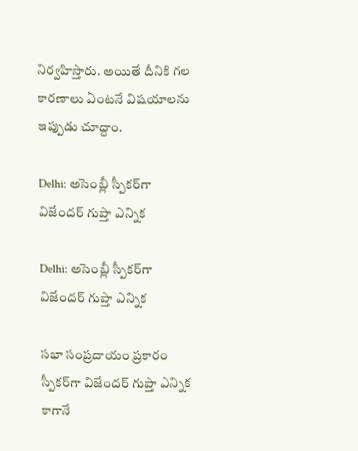నిర్వహిస్తారు. అయితే దీనికి గల కారణాలు ఏంటనే విషయాలను ఇప్పుడు చూద్దాం.

Delhi: అసెంబ్లీ స్పీకర్‌గా విజేందర్ గుప్తా ఎన్నిక

Delhi: అసెంబ్లీ స్పీకర్‌గా విజేందర్ గుప్తా ఎన్నిక

సభా సంప్రదాయం ప్రకారం స్పీకర్‌గా విజేందర్ గుప్తా ఎన్నిక కాగానే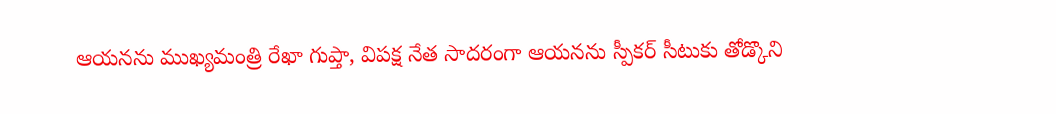ఆయనను ముఖ్యమంత్రి రేఖా గుప్తా, విపక్ష నేత సాదరంగా ఆయనను స్పీకర్ సీటుకు తోడ్కొని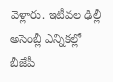వెళ్లారు. ఇటీవల ఢిల్లీ అసెంబ్లీ ఎన్నికల్లో బీజేపీ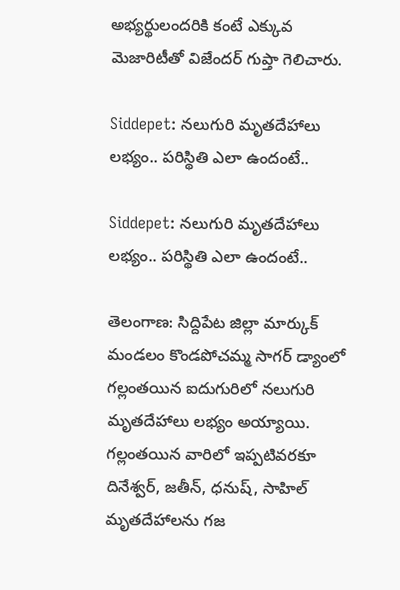అభ్యర్థులందరికి కంటే ఎక్కువ మెజారిటీతో విజేందర్ గుప్తా గెలిచారు.

Siddepet: నలుగురి మృతదేహాలు లభ్యం.. పరిస్థితి ఎలా ఉందంటే..

Siddepet: నలుగురి మృతదేహాలు లభ్యం.. పరిస్థితి ఎలా ఉందంటే..

తెలంగాణ: సిద్దిపేట జిల్లా మార్కుక్ మండలం కొండపోచమ్మ సాగర్ డ్యాంలో గల్లంతయిన ఐదుగురిలో నలుగురి మృతదేహాలు లభ్యం అయ్యాయి. గల్లంతయిన వారిలో ఇప్పటివరకూ దినేశ్వర్, జతీన్, ధనుష్, సాహిల్ మృతదేహాలను గజ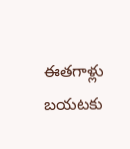ఈతగాళ్లు బయటకు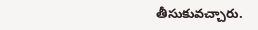తీసుకువచ్చారు.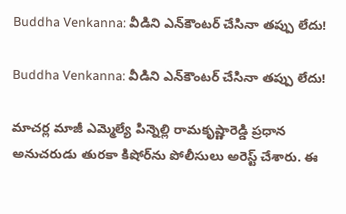Buddha Venkanna: వీడిని ఎన్‌కౌంటర్ చేసినా తప్పు లేదు!

Buddha Venkanna: వీడిని ఎన్‌కౌంటర్ చేసినా తప్పు లేదు!

మాచర్ల మాజీ ఎమ్మెల్యే పిన్నెల్లి రామకృష్ణారెడ్డి ప్రధాన అనుచరుడు తురకా కిషోర్‌ను పోలీసులు అరెస్ట్ చేశారు. ఈ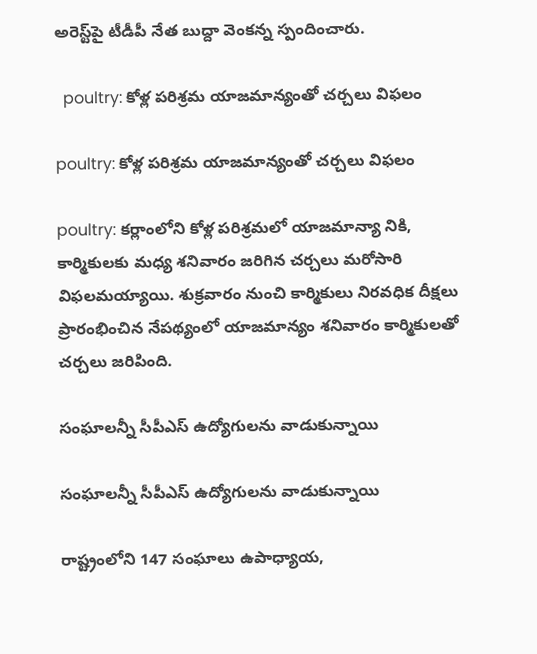అరెస్ట్‌పై టీడీపీ నేత బుద్దా వెంకన్న స్పందించారు.

  poultry: కోళ్ల పరిశ్రమ యాజమాన్యంతో చర్చలు విఫలం

poultry: కోళ్ల పరిశ్రమ యాజమాన్యంతో చర్చలు విఫలం

poultry: కర్లాంలోని కోళ్ల పరిశ్రమలో యాజమాన్యా నికి, కార్మికులకు మధ్య శనివారం జరిగిన చర్చలు మరోసారి విఫలమయ్యాయి. శుక్రవారం నుంచి కార్మికులు నిరవధిక దీక్షలు ప్రారంభించిన నేపథ్యంలో యాజమాన్యం శనివారం కార్మికులతో చర్చలు జరిపింది.

సంఘాలన్నీ సీపీఎస్‌ ఉద్యోగులను వాడుకున్నాయి

సంఘాలన్నీ సీపీఎస్‌ ఉద్యోగులను వాడుకున్నాయి

రాష్ట్రంలోని 147 సంఘాలు ఉపాధ్యాయ,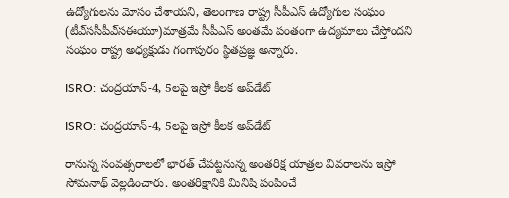ఉద్యోగులను మోసం చేశాయని, తెలంగాణ రాష్ట్ర సీపీఎస్‌ ఉద్యోగుల సంఘం (టీఎ్‌ససీపీఎ్‌సఈయూ)మాత్రమే సీపీఎస్‌ అంతమే పంతంగా ఉద్యమాలు చేస్తోందని సంఘం రాష్ట్ర అధ్యక్షుడు గంగాపురం స్థితప్రజ్ఞ అన్నారు.

ISRO: చంద్రయాన్-4, 5లపై ఇస్రో కీలక అప్‌డేట్

ISRO: చంద్రయాన్-4, 5లపై ఇస్రో కీలక అప్‌డేట్

రానున్న సంవత్సరాలలో భారత్ చేపట్టనున్న అంతరిక్ష యాత్రల వివరాలను ఇస్రో సోమనాథ్ వెల్లడించారు. అంతరిక్షానికి మినిషి పంపించే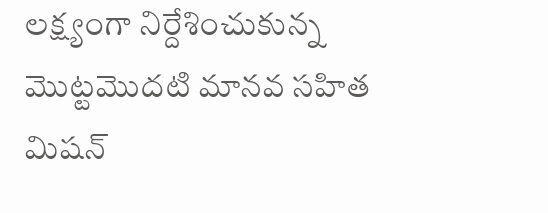లక్ష్యంగా నిర్దేశించుకున్న మొట్టమొదటి మానవ సహిత మిషన్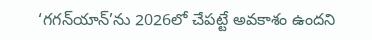‘గగన్‌యాన్’ను 2026లో చేపట్టే అవకాశం ఉందని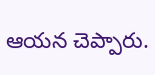ఆయన చెప్పారు.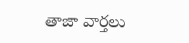తాజా వార్తలు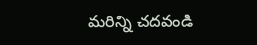మరిన్ని చదవండి